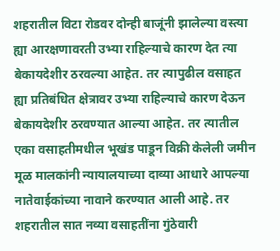शहरातील विटा रोडवर दोन्ही बाजूंनी झालेल्या वस्त्या ह्या आरक्षणावरती उभ्या राहिल्याचे कारण देत त्या बेकायदेशीर ठरवल्या आहेत. तर त्यापुढील वसाहत ह्या प्रतिबंधित क्षेत्रावर उभ्या राहिल्याचे कारण देऊन बेकायदेशीर ठरवण्यात आल्या आहेत. तर त्यातील एका वसाहतीमधील भूखंड पाडून विक्री केलेली जमीन मूळ मालकांनी न्यायालयाच्या दाव्या आधारे आपल्या नातेवाईकांच्या नावाने करण्यात आली आहे. तर शहरातील सात नव्या वसाहतींना गुंठेवारी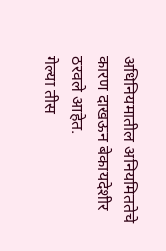अधिनियमातील अनियमिततेचे कारण दाखऊन बेकायदेशीर ठरवले आहेत.
गेल्या तीस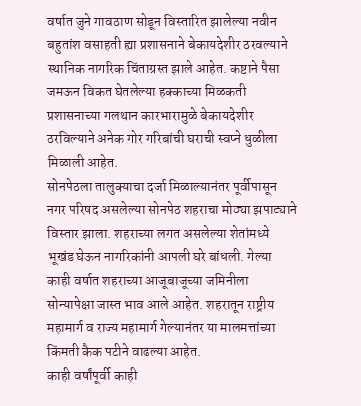वर्षात जुने गावठाण सोडून विस्तारित झालेल्या नवीन बहुतांश वसाहती ह्या प्रशासनाने बेकायदेशीर ठरवल्याने स्थानिक नागरिक चिंताग्रस्त झाले आहेत. कष्टाने पैसा जमऊन विकत घेतलेल्या हक्काच्या मिळकती प्रशासनाच्या गलथान कारभारामुळे बेकायदेशीर ठरविल्याने अनेक गोर गरिबांची घराची स्वप्ने धुळीला मिळाली आहेत.
सोनपेठला तालुक्याचा दर्जा मिळाल्यानंतर पूर्वीपासून नगर परिषद असलेल्या सोनपेठ शहराचा मोठ्या झपाट्याने विस्तार झाला. शहराच्या लगत असलेल्या शेतांमध्ये भूखंड घेऊन नागरिकांनी आपली घरे बांधली. गेल्या काही वर्षात शहराच्या आजूबाजूच्या जमिनीला सोन्यापेक्षा जास्त भाव आले आहेत. शहरातून राष्ट्रीय महामार्ग व राज्य महामार्ग गेल्यानंतर या मालमत्तांच्या किंमती कैक पटीने वाढल्या आहेत.
काही वर्षांपूर्वी काही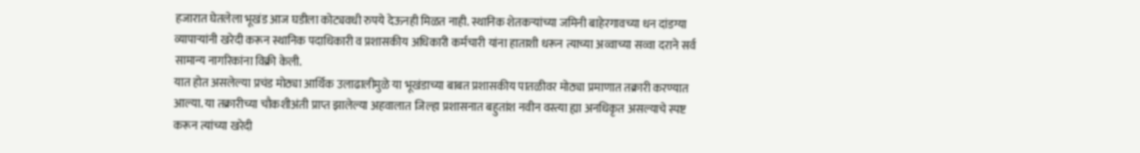हजारात घेतलेला भूखंड आज घडीला कोट्यवधी रुपये देऊनही मिळत नाही. स्थानिक शेतकऱ्यांच्या जमिनी बाहेरगावच्या धन दांडग्या व्यापाऱ्यांनी खरेदी करून स्थानिक पदाधिकारी व प्रशासकीय अधिकारी कर्मचारी यांना हाताशी धरून त्याच्या अव्वाच्या सव्वा दराने सर्व सामान्य नागरिकांना विक्री केली.
यात होत असलेल्या प्रचंड मोठ्या आर्थिक उलाढालीमुळे या भूखंडाच्या बाबत प्रशासकीय पातळीवर मोठ्या प्रमाणात तक्रारी करण्यात आल्या. या तक्रारीच्या चौकशीअंती प्राप्त झालेल्या अहवालात जिल्हा प्रशासनात बहुतांश नवीन वस्त्या ह्या अनधिकृत असल्याचे स्पष्ट करून त्यांच्या खरेदी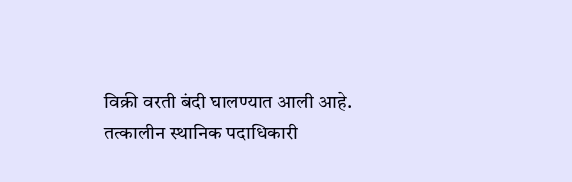विक्री वरती बंदी घालण्यात आली आहे.
तत्कालीन स्थानिक पदाधिकारी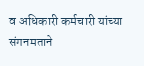व अधिकारी कर्मचारी यांच्या संगनमताने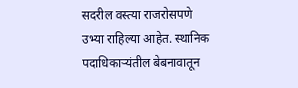सदरील वस्त्या राजरोसपणे उभ्या राहिल्या आहेत. स्थानिक पदाधिकाऱ्यंतील बेबनावातून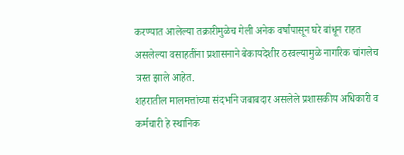करण्यात आलेल्या तक्रारीमुळेच गेली अनेक वर्षांपासून घरे बांधून राहत असलेल्या वसाहतींना प्रशासनाने बेकायदेशीर ठरवल्यामुळे नागरिक चांगलेच त्रस्त झाले आहेत.
शहरातील मालमत्तांच्या संदर्भाने जबाबदार असलेले प्रशासकीय अधिकारी व कर्मचारी हे स्थानिक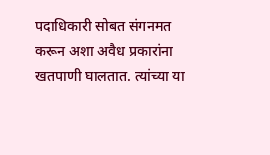पदाधिकारी सोबत संगनमत करून अशा अवैध प्रकारांना खतपाणी घालतात. त्यांच्या या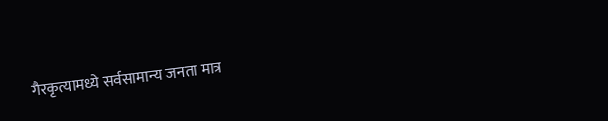गैरकृत्यामध्ये सर्वसामान्य जनता मात्र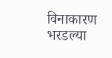विनाकारण भरडल्या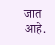जात आहे.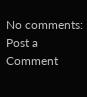No comments:
Post a Comment